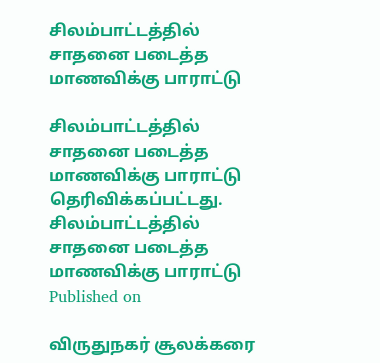சிலம்பாட்டத்தில் சாதனை படைத்த மாணவிக்கு பாராட்டு

சிலம்பாட்டத்தில் சாதனை படைத்த மாணவிக்கு பாராட்டு தெரிவிக்கப்பட்டது.
சிலம்பாட்டத்தில் சாதனை படைத்த மாணவிக்கு பாராட்டு
Published on

விருதுநகர் சூலக்கரை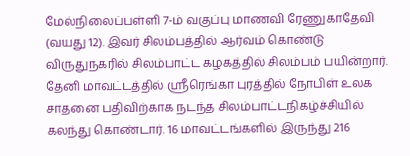மேல்நிலைப்பள்ளி 7-ம் வகுப்பு மாணவி ரேணுகாதேவி (வயது 12). இவர் சிலம்பத்தில் ஆர்வம் கொண்டு விருதுநகரில் சிலம்பாட்ட கழகத்தில் சிலம்பம் பயின்றார். தேனி மாவட்டத்தில் ஸ்ரீரெங்கா புரத்தில் நோபிள் உலக சாதனை பதிவிற்காக நடந்த சிலம்பாட்டநிகழ்ச்சியில் கலந்து கொண்டார். 16 மாவட்டங்களில் இருந்து 216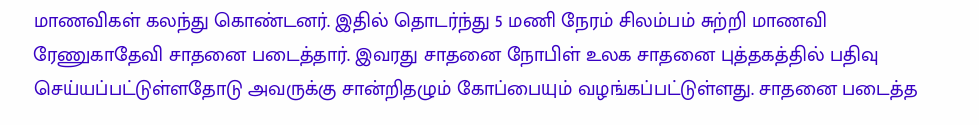மாணவிகள் கலந்து கொண்டனர். இதில் தொடர்ந்து 5 மணி நேரம் சிலம்பம் சுற்றி மாணவி ரேணுகாதேவி சாதனை படைத்தார். இவரது சாதனை நோபிள் உலக சாதனை புத்தகத்தில் பதிவு செய்யப்பட்டுள்ளதோடு அவருக்கு சான்றிதழும் கோப்பையும் வழங்கப்பட்டுள்ளது. சாதனை படைத்த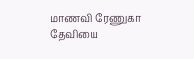மாணவி ரேணுகா தேவியை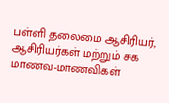பள்ளி தலைமை ஆசிரியர், ஆசிரியர்கள் மற்றும் சக மாணவ-மாணவிகள்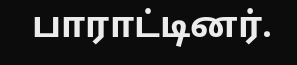பாராட்டினர்.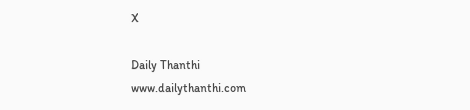X

Daily Thanthi
www.dailythanthi.com